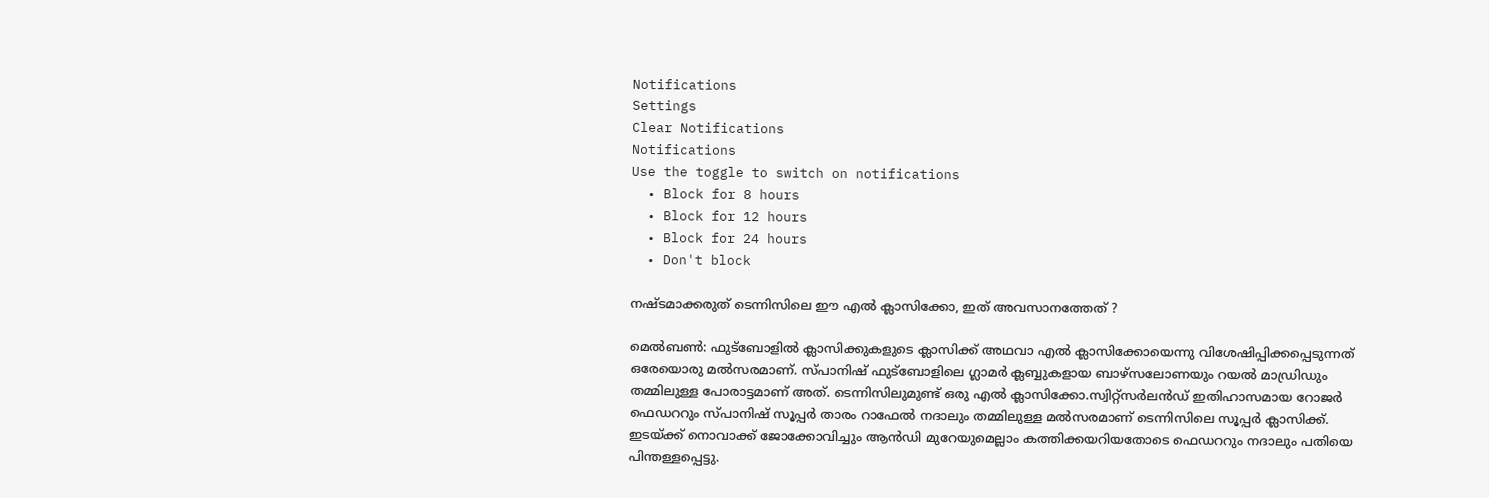Notifications
Settings
Clear Notifications
Notifications
Use the toggle to switch on notifications
  • Block for 8 hours
  • Block for 12 hours
  • Block for 24 hours
  • Don't block

നഷ്ടമാക്കരുത് ടെന്നിസിലെ ഈ എല്‍ ക്ലാസിക്കോ, ഇത് അവസാനത്തേത് ?

മെല്‍ബണ്‍: ഫുട്‌ബോളില്‍ ക്ലാസിക്കുകളുടെ ക്ലാസിക്ക് അഥവാ എല്‍ ക്ലാസിക്കോയെന്നു വിശേഷിപ്പിക്കപ്പെടുന്നത് ഒരേയൊരു മല്‍സരമാണ്. സ്പാനിഷ് ഫുട്‌ബോളിലെ ഗ്ലാമര്‍ ക്ലബ്ബുകളായ ബാഴ്‌സലോണയും റയല്‍ മാഡ്രിഡും തമ്മിലുള്ള പോരാട്ടമാണ് അത്. ടെന്നിസിലുമുണ്ട് ഒരു എല്‍ ക്ലാസിക്കോ.സ്വിറ്റ്‌സര്‍ലന്‍ഡ് ഇതിഹാസമായ റോജര്‍ ഫെഡററും സ്പാനിഷ് സൂപ്പര്‍ താരം റാഫേല്‍ നദാലും തമ്മിലുള്ള മല്‍സരമാണ് ടെന്നിസിലെ സൂപ്പര്‍ ക്ലാസിക്ക്.
ഇടയ്ക്ക് നൊവാക്ക് ജോക്കോവിച്ചും ആന്‍ഡി മുറേയുമെല്ലാം കത്തിക്കയറിയതോടെ ഫെഡററും നദാലും പതിയെ പിന്തള്ളപ്പെട്ടു.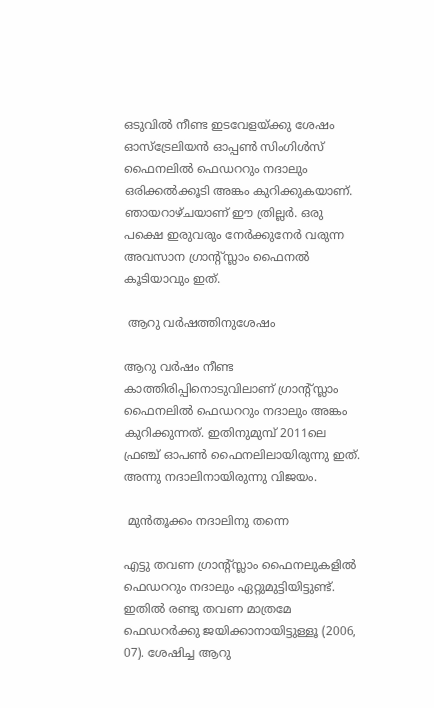ഒടുവില്‍ നീണ്ട ഇടവേളയ്ക്കു ശേഷം ഓസ്‌ട്രേലിയന്‍ ഓപ്പണ്‍ സിംഗിള്‍സ് ഫൈനലില്‍ ഫെഡററും നദാലും ഒരിക്കല്‍ക്കൂടി അങ്കം കുറിക്കുകയാണ്. ഞായറാഴ്ചയാണ് ഈ ത്രില്ലര്‍. ഒരു പക്ഷെ ഇരുവരും നേര്‍ക്കുനേര്‍ വരുന്ന അവസാന ഗ്രാന്‍റ്സ്ലാം ഫൈനല്‍ കൂടിയാവും ഇത്.

 ആറു വര്‍ഷത്തിനുശേഷം

ആറു വര്‍ഷം നീണ്ട കാത്തിരിപ്പിനൊടുവിലാണ് ഗ്രാന്റ്സ്ലാം ഫൈനലില്‍ ഫെഡററും നദാലും അങ്കം കുറിക്കുന്നത്. ഇതിനുമുമ്പ് 2011ലെ ഫ്രഞ്ച് ഓപണ്‍ ഫൈനലിലായിരുന്നു ഇത്. അന്നു നദാലിനായിരുന്നു വിജയം.

 മുന്‍തൂക്കം നദാലിനു തന്നെ

എട്ടു തവണ ഗ്രാന്റ്സ്ലാം ഫൈനലുകളില്‍ ഫെഡററും നദാലും ഏറ്റുമുട്ടിയിട്ടുണ്ട്. ഇതില്‍ രണ്ടു തവണ മാത്രമേ ഫെഡറര്‍ക്കു ജയിക്കാനായിട്ടുള്ളൂ (2006, 07). ശേഷിച്ച ആറു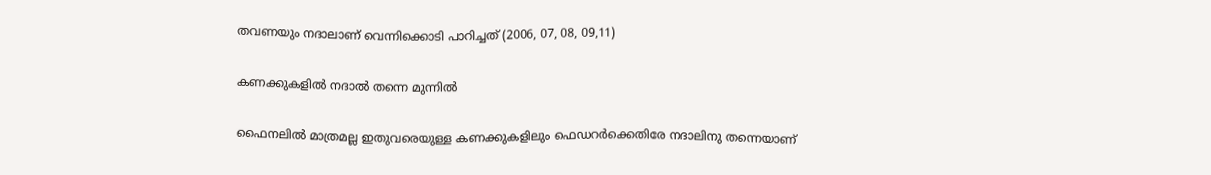തവണയും നദാലാണ് വെന്നിക്കൊടി പാറിച്ചത് (2006, 07, 08, 09,11)

കണക്കുകളില്‍ നദാല്‍ തന്നെ മുന്നില്‍

ഫൈനലില്‍ മാത്രമല്ല ഇതുവരെയുള്ള കണക്കുകളിലും ഫെഡറര്‍ക്കെതിരേ നദാലിനു തന്നെയാണ്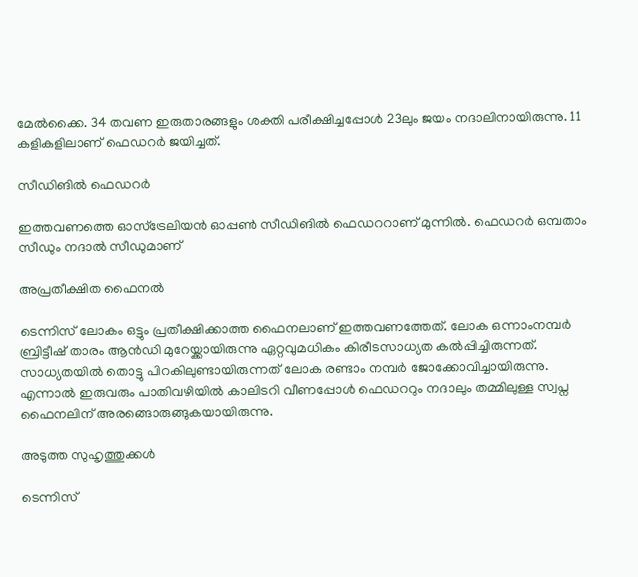മേല്‍ക്കൈ. 34 തവണ ഇരുതാരങ്ങളും ശക്തി പരീക്ഷിച്ചപ്പോള്‍ 23ലും ജയം നദാലിനായിരുന്നു. 11 കളികളിലാണ് ഫെഡറര്‍ ജയിച്ചത്.

സീഡിങില്‍ ഫെഡറര്‍

ഇത്തവണത്തെ ഓസ്‌ട്രേലിയന്‍ ഓപ്പണ്‍ സീഡിങില്‍ ഫെഡററാണ് മുന്നില്‍. ഫെഡറര്‍ ഒമ്പതാം സീഡും നദാല്‍ സീഡുമാണ്

അപ്രതീക്ഷിത ഫൈനല്‍

ടെന്നിസ് ലോകം ഒട്ടും പ്രതീക്ഷിക്കാത്ത ഫൈനലാണ് ഇത്തവണത്തേത്. ലോക ഒന്നാംനമ്പര്‍ ബ്രിട്ടീഷ് താരം ആന്‍ഡി മുറേയ്ക്കായിരുന്നു ഏറ്റവുമധികം കിരീടസാധ്യത കല്‍പ്പിച്ചിരുന്നത്. സാധ്യതയില്‍ തൊട്ടു പിറകിലുണ്ടായിരുന്നത് ലോക രണ്ടാം നമ്പര്‍ ജോക്കോവിച്ചായിരുന്നു. എന്നാല്‍ ഇരുവരും പാതിവഴിയില്‍ കാലിടറി വീണപ്പോള്‍ ഫെഡററും നദാലും തമ്മിലുള്ള സ്വപ്ന ഫൈനലിന് അരങ്ങൊരുങ്ങുകയായിരുന്നു.

അടുത്ത സുഹൃത്തുക്കള്‍

ടെന്നിസ്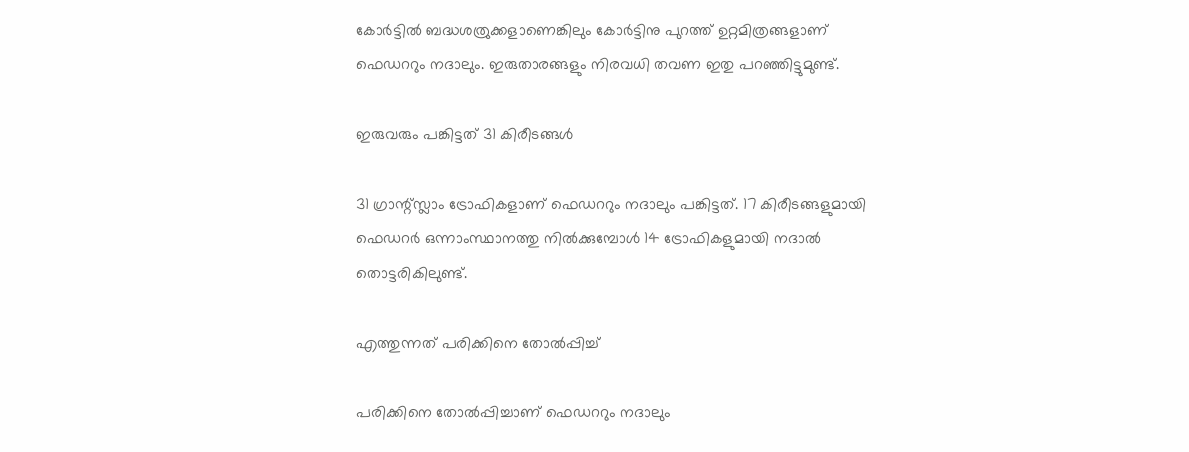കോര്‍ട്ടില്‍ ബദ്ധശത്രുക്കളാണെങ്കിലും കോര്‍ട്ടിനു പുറത്ത് ഉറ്റമിത്രങ്ങളാണ് ഫെഡററും നദാലും. ഇരുതാരങ്ങളും നിരവധി തവണ ഇതു പറഞ്ഞിട്ടുമുണ്ട്.

ഇരുവരും പങ്കിട്ടത് 31 കിരീടങ്ങള്‍

31 ഗ്രാന്റ്സ്ലാം ട്രോഫികളാണ് ഫെഡററും നദാലും പങ്കിട്ടത്. 17 കിരീടങ്ങളുമായി ഫെഡറര്‍ ഒന്നാംസ്ഥാനത്തു നില്‍ക്കുമ്പോള്‍ 14 ട്രോഫികളുമായി നദാല്‍ തൊട്ടരികിലുണ്ട്.

എത്തുന്നത് പരിക്കിനെ തോല്‍പ്പിച്ച്

പരിക്കിനെ തോല്‍പ്പിച്ചാണ് ഫെഡററും നദാലും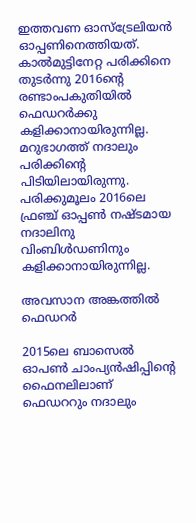ഇത്തവണ ഓസ്‌ട്രേലിയന്‍ ഓപ്പണിനെത്തിയത്. കാല്‍മുട്ടിനേറ്റ പരിക്കിനെ തുടര്‍ന്നു 2016ന്റെ രണ്ടാംപകുതിയില്‍ ഫെഡറര്‍ക്കു കളിക്കാനായിരുന്നില്ല. മറുഭാഗത്ത് നദാലും പരിക്കിന്റെ പിടിയിലായിരുന്നു. പരിക്കുമൂലം 2016ലെ ഫ്രഞ്ച് ഓപ്പണ്‍ നഷ്ടമായ നദാലിനു വിംബിള്‍ഡണിനും കളിക്കാനായിരുന്നില്ല.

അവസാന അങ്കത്തില്‍ ഫെഡറര്‍

2015ലെ ബാസെല്‍ ഓപണ്‍ ചാംപ്യന്‍ഷിപ്പിന്റെ ഫൈനലിലാണ് ഫെഡററും നദാലും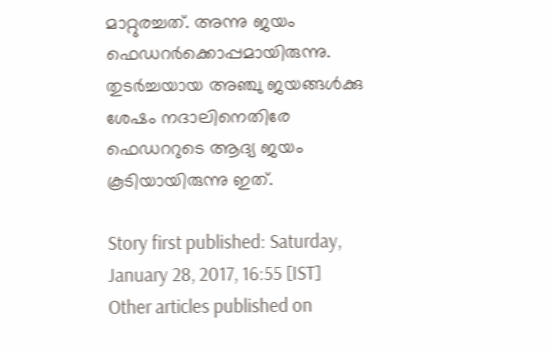മാറ്റുരച്ചത്. അന്നു ജയം ഫെഡറര്‍ക്കൊപ്പമായിരുന്നു. തുടര്‍ച്ചയായ അഞ്ചു ജയങ്ങള്‍ക്കു ശേഷം നദാലിനെതിരേ ഫെഡററുടെ ആദ്യ ജയം കൂടിയായിരുന്നു ഇത്.

Story first published: Saturday, January 28, 2017, 16:55 [IST]
Other articles published on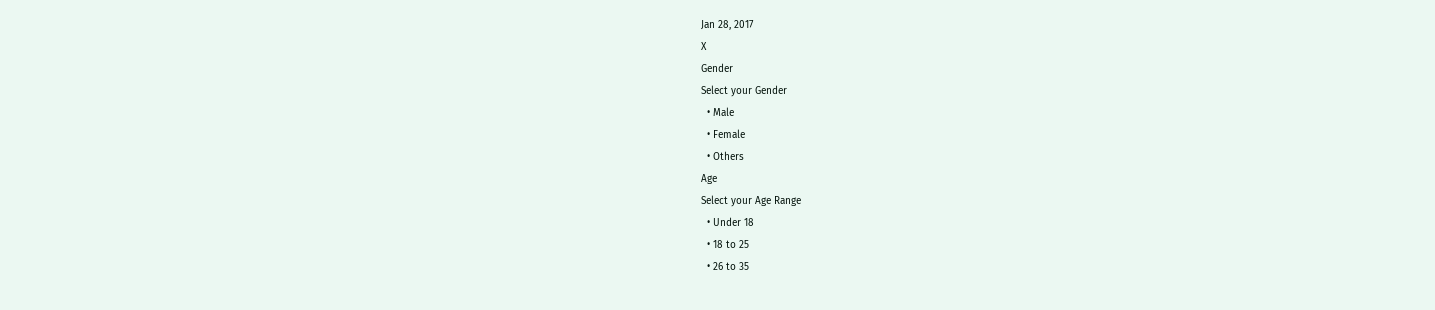Jan 28, 2017
X
Gender
Select your Gender
  • Male
  • Female
  • Others
Age
Select your Age Range
  • Under 18
  • 18 to 25
  • 26 to 35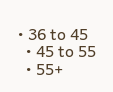• 36 to 45
  • 45 to 55
  • 55+